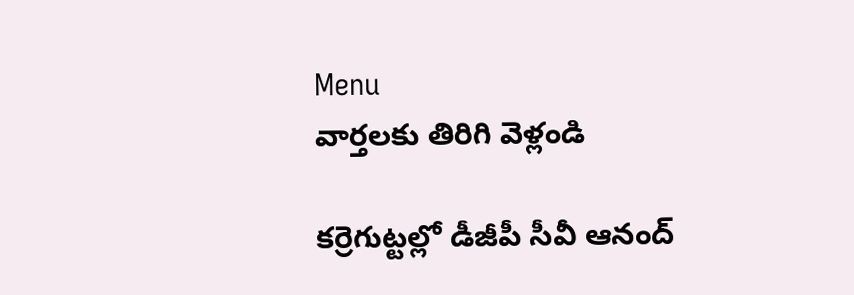Menu
వార్తలకు తిరిగి వెళ్లండి

కర్రెగుట్టల్లో డీజీపీ సీవీ ఆనంద్‌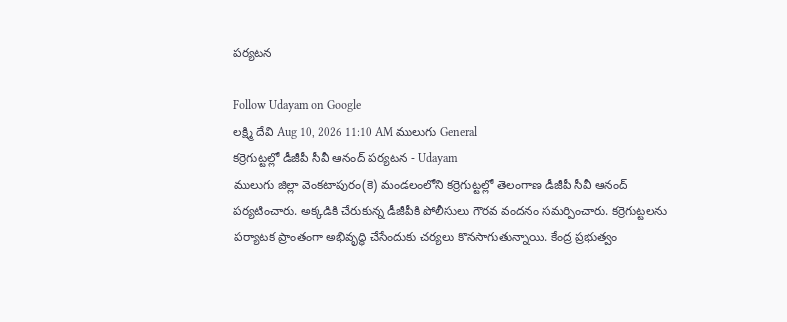పర్యటన

Follow Udayam on Google
లక్ష్మి దేవి Aug 10, 2026 11:10 AM ములుగు General
కర్రెగుట్టల్లో డీజీపీ సీవీ ఆనంద్‌ పర్యటన - Udayam
ములుగు జిల్లా వెంకటాపురం(కె) మండలంలోని కర్రెగుట్టల్లో తెలంగాణ డీజీపీ సీవీ ఆనంద్‌ పర్యటించారు. అక్కడికి చేరుకున్న డీజీపీకి పోలీసులు గౌరవ వందనం సమర్పించారు. కర్రెగుట్టలను పర్యాటక ప్రాంతంగా అభివృద్ధి చేసేందుకు చర్యలు కొనసాగుతున్నాయి. కేంద్ర ప్రభుత్వం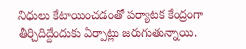నిధులు కేటాయించడంతో పర్యాటక కేంద్రంగా తీర్చిదిద్దేందుకు ఏర్పాట్లు జరుగుతున్నాయి.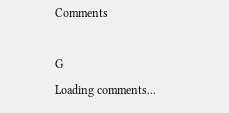Comments

G
Loading comments...